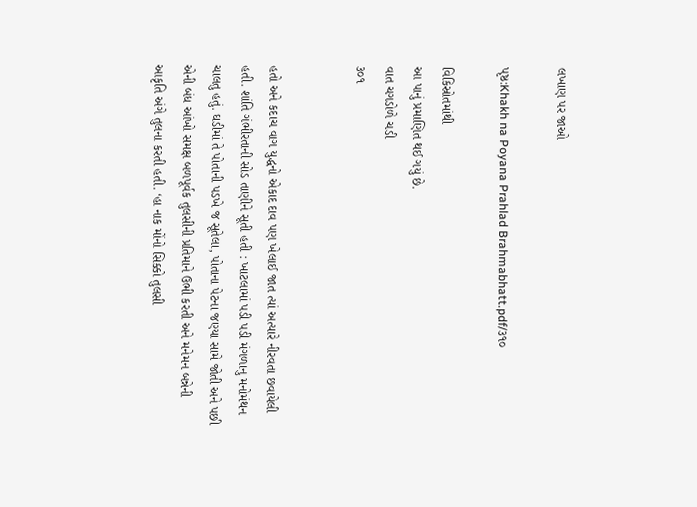લખાણ પર જાઓ

પૃષ્ઠ:Khakh na Poyana Prahlad Brahmabhatt.pdf/૩૧૦

વિકિસ્રોતમાંથી
આ પાનું પ્રમાણિત થઈ ગયું છે.
વાત ચગડોળે ચડી
૩૦૧


હતો અને કદાચ વાગ યુદ્ધનો એકાદ દાવ પણ ખેલાઈ જાત ત્યાં અત્યારે નીરવતા છવાયેલી હતી. શાંતિ ગંભીરતાની સોડ તાણીને સૂતી હતી : ખાટલામાં પડી પડી મંગળાનુ મનોમંથન ચાલતુ હતું. ઘડીમાં તે પોતાની પડખે જ સૂતેલા, પોતાના પેટના જણ્યા સામે જોતી અને પછી એની બંધ આંખો સમક્ષ બળપૂર્વક તુલસીની પ્રતિમાને ઉભી કરતી અને મનેમન બન્નેની આકૃતિ અંગે તુલના કરતી હતી. ‘હા નાક મોંનો સિક્કો તુલસી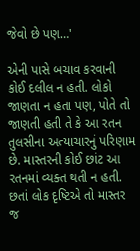જેવો છે પણ…'

એની પાસે બચાવ કરવાની કોઈ દલીલ ન હતી. લોકો જાણતા ન હતા પણ, પોતે તો જાણતી હતી તે કે આ રતન તુલસીના અત્યાચારનું પરિણામ છે. માસ્તરની કોઈ છાંટ આ રતનમાં વ્યક્ત થતી ન હતી. છતાં લોક દૃષ્ટિએ તો માસ્તર જ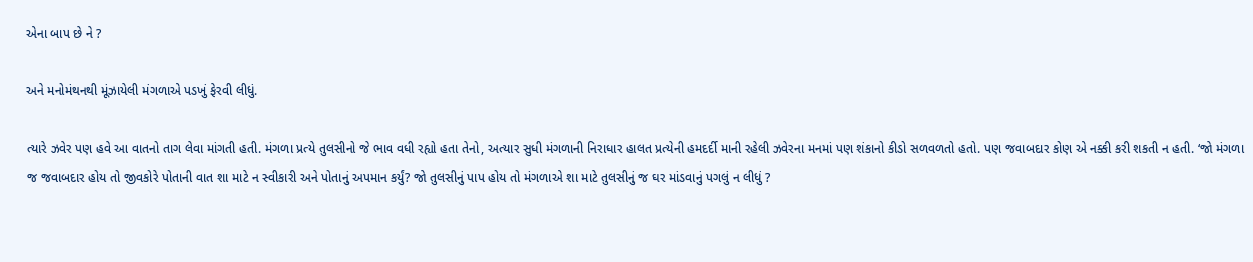એના બાપ છે ને ?

અને મનોમંથનથી મૂંઝાયેલી મંગળાએ પડખું ફેરવી લીધું.

ત્યારે ઝવેર પણ હવે આ વાતનો તાગ લેવા માંગતી હતી. મંગળા પ્રત્યે તુલસીનો જે ભાવ વધી રહ્યો હતા તેનો, અત્યાર સુધી મંગળાની નિરાધાર હાલત પ્રત્યેની હમદર્દી માની રહેલી ઝવેરના મનમાં પણ શંકાનો કીડો સળવળતો હતો. પણ જવાબદાર કોણ એ નક્કી કરી શકતી ન હતી. ‘જો મંગળા જ જવાબદાર હોય તો જીવકોરે પોતાની વાત શા માટે ન સ્વીકારી અને પોતાનું અપમાન કર્યું? જો તુલસીનું પાપ હોય તો મંગળાએ શા માટે તુલસીનું જ ઘર માંડવાનું પગલું ન લીધું ?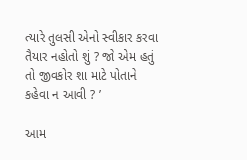ત્યારે તુલસી એનો સ્વીકાર કરવા તૈયાર નહોતો શું ? જો એમ હતું તો જીવકોર શા માટે પોતાને કહેવા ન આવી ? ’

આમ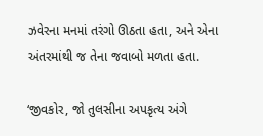ઝવેરના મનમાં તરંગો ઊઠતા હતા, અને એના અંતરમાંથી જ તેના જવાબો મળતા હતા.

‘જીવકોર, જો તુલસીના અપકૃત્ય અંગે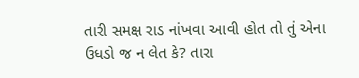તારી સમક્ષ રાડ નાંખવા આવી હોત તો તું એના ઉધડો જ ન લેત કે? તારા